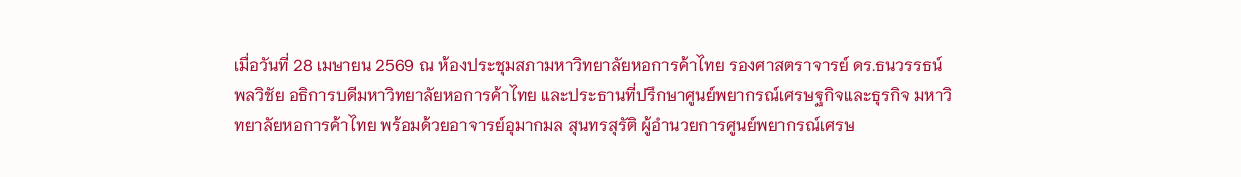เมื่อวันที่ 28 เมษายน 2569 ณ ห้องประชุมสภามหาวิทยาลัยหอการค้าไทย รองศาสตราจารย์ ดร.ธนวรรธน์ พลวิชัย อธิการบดีมหาวิทยาลัยหอการค้าไทย และประธานที่ปรึกษาศูนย์พยากรณ์เศรษฐกิจและธุรกิจ มหาวิทยาลัยหอการค้าไทย พร้อมด้วยอาจารย์อุมากมล สุนทรสุรัติ ผู้อำนวยการศูนย์พยากรณ์เศรษ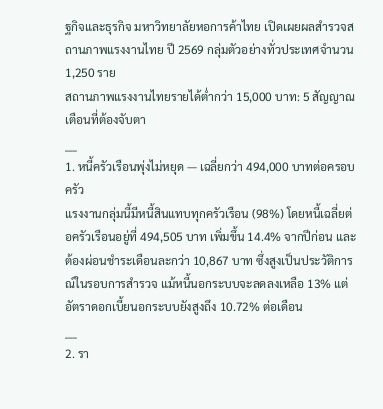ฐกิจและธุรกิจ มหาวิทยาลัยหอการค้าไทย เปิดเผยผลสำรวจสถานภาพแรงงานไทย ปี 2569 กลุ่มตัวอย่างทั่วประเทศจำนวน 1,250 ราย
สถานภาพแรงงานไทยรายได้ต่ำกว่า 15,000 บาท: 5 สัญญาณเตือนที่ต้องจับตา
___
1. หนี้ครัวเรือนพุ่งไม่หยุด — เฉลี่ยกว่า 494,000 บาทต่อครอบครัว
แรงงานกลุ่มนี้มีหนี้สินแทบทุกครัวเรือน (98%) โดยหนี้เฉลี่ยต่อครัวเรือนอยู่ที่ 494,505 บาท เพิ่มขึ้น 14.4% จากปีก่อน และต้องผ่อนชำระเดือนละกว่า 10,867 บาท ซึ่งสูงเป็นประวัติการณ์ในรอบการสำรวจ แม้หนี้นอกระบบจะลดลงเหลือ 13% แต่อัตราดอกเบี้ยนอกระบบยังสูงถึง 10.72% ต่อเดือน
___
2. รา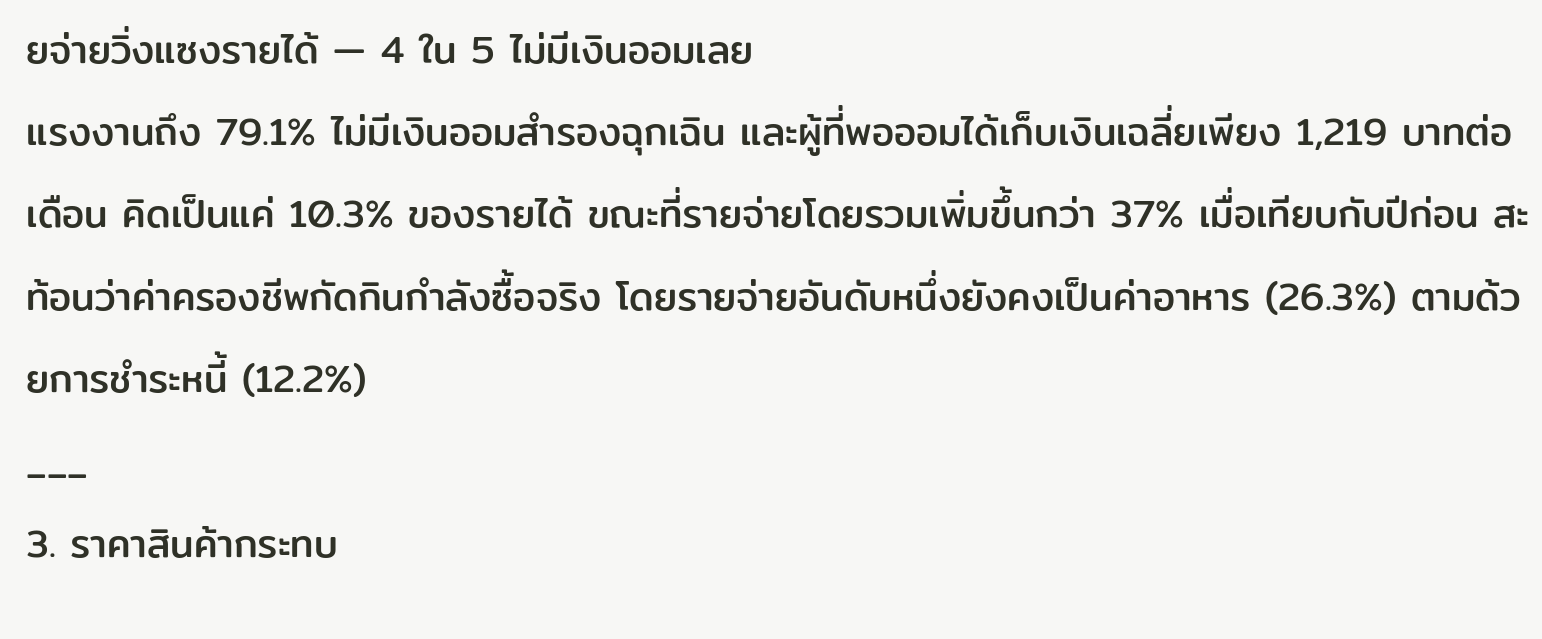ยจ่ายวิ่งแซงรายได้ — 4 ใน 5 ไม่มีเงินออมเลย
แรงงานถึง 79.1% ไม่มีเงินออมสำรองฉุกเฉิน และผู้ที่พอออมได้เก็บเงินเฉลี่ยเพียง 1,219 บาทต่อเดือน คิดเป็นแค่ 10.3% ของรายได้ ขณะที่รายจ่ายโดยรวมเพิ่มขึ้นกว่า 37% เมื่อเทียบกับปีก่อน สะท้อนว่าค่าครองชีพกัดกินกำลังซื้อจริง โดยรายจ่ายอันดับหนึ่งยังคงเป็นค่าอาหาร (26.3%) ตามด้วยการชำระหนี้ (12.2%)
___
3. ราคาสินค้ากระทบ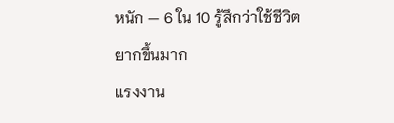หนัก — 6 ใน 10 รู้สึกว่าใช้ชีวิตยากขึ้นมาก
แรงงาน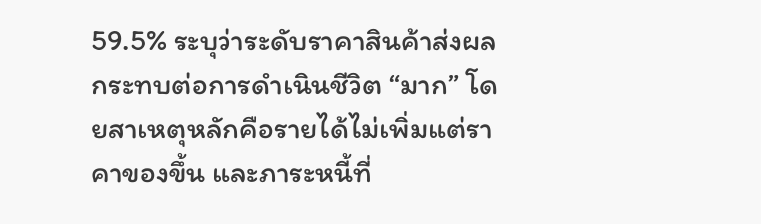59.5% ระบุว่าระดับราคาสินค้าส่งผลกระทบต่อการดำเนินชีวิต “มาก” โดยสาเหตุหลักคือรายได้ไม่เพิ่มแต่ราคาของขึ้น และภาระหนี้ที่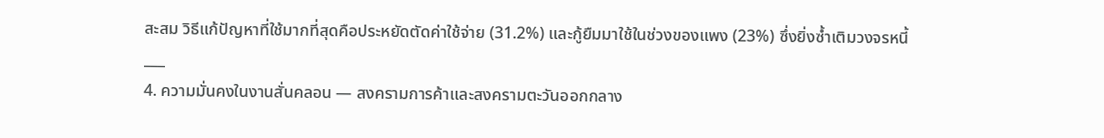สะสม วิธีแก้ปัญหาที่ใช้มากที่สุดคือประหยัดตัดค่าใช้จ่าย (31.2%) และกู้ยืมมาใช้ในช่วงของแพง (23%) ซึ่งยิ่งซ้ำเติมวงจรหนี้
___
4. ความมั่นคงในงานสั่นคลอน — สงครามการค้าและสงครามตะวันออกกลาง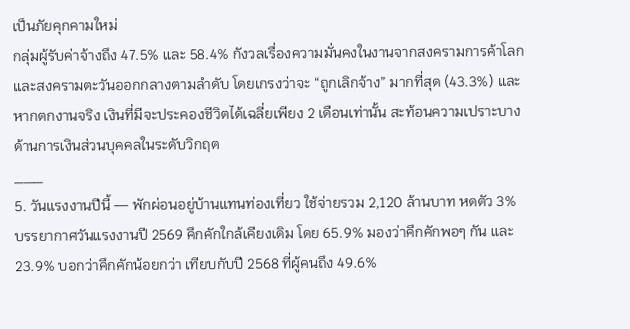เป็นภัยคุกคามใหม่
กลุ่มผู้รับค่าจ้างถึง 47.5% และ 58.4% กังวลเรื่องความมั่นคงในงานจากสงครามการค้าโลกและสงครามตะวันออกกลางตามลำดับ โดยเกรงว่าจะ “ถูกเลิกจ้าง” มากที่สุด (43.3%) และหากตกงานจริง เงินที่มีจะประคองชีวิตได้เฉลี่ยเพียง 2 เดือนเท่านั้น สะท้อนความเปราะบางด้านการเงินส่วนบุคคลในระดับวิกฤต
___
5. วันแรงงานปีนี้ — พักผ่อนอยู่บ้านแทนท่องเที่ยว ใช้จ่ายรวม 2,120 ล้านบาท หดตัว 3%
บรรยากาศวันแรงงานปี 2569 คึกคักใกล้เคียงเดิม โดย 65.9% มองว่าคึกคักพอๆ กัน และ 23.9% บอกว่าคึกคักน้อยกว่า เทียบกับปี 2568 ที่ผู้คนถึง 49.6%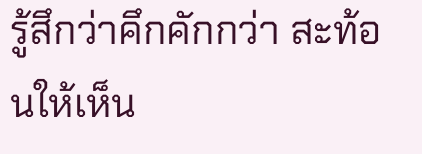รู้สึกว่าคึกคักกว่า สะท้อนให้เห็น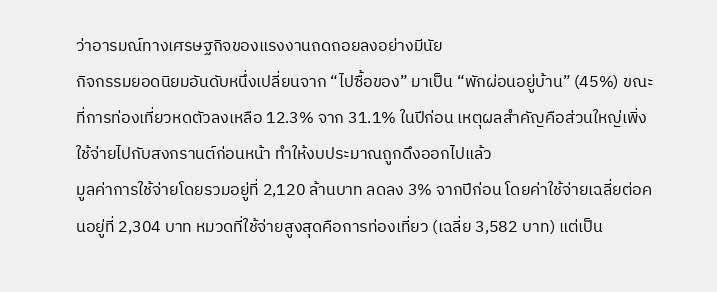ว่าอารมณ์ทางเศรษฐกิจของแรงงานถดถอยลงอย่างมีนัย
กิจกรรมยอดนิยมอันดับหนึ่งเปลี่ยนจาก “ไปซื้อของ” มาเป็น “พักผ่อนอยู่บ้าน” (45%) ขณะที่การท่องเที่ยวหดตัวลงเหลือ 12.3% จาก 31.1% ในปีก่อน เหตุผลสำคัญคือส่วนใหญ่เพิ่งใช้จ่ายไปกับสงกรานต์ก่อนหน้า ทำให้งบประมาณถูกดึงออกไปแล้ว
มูลค่าการใช้จ่ายโดยรวมอยู่ที่ 2,120 ล้านบาท ลดลง 3% จากปีก่อน โดยค่าใช้จ่ายเฉลี่ยต่อคนอยู่ที่ 2,304 บาท หมวดที่ใช้จ่ายสูงสุดคือการท่องเที่ยว (เฉลี่ย 3,582 บาท) แต่เป็น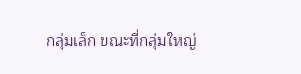กลุ่มเล็ก ขณะที่กลุ่มใหญ่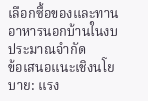เลือกซื้อของและทานอาหารนอกบ้านในงบประมาณจำกัด
ข้อเสนอแนะเชิงนโยบาย: แรง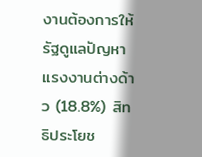งานต้องการให้รัฐดูแลปัญหาแรงงานต่างด้าว (18.8%) สิทธิประโยช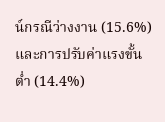น์กรณีว่างงาน (15.6%) และการปรับค่าแรงขั้นต่ำ (14.4%)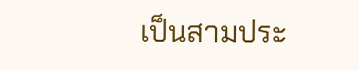เป็นสามประ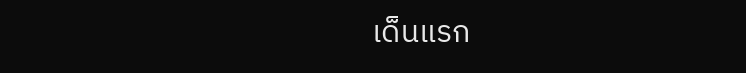เด็นแรก